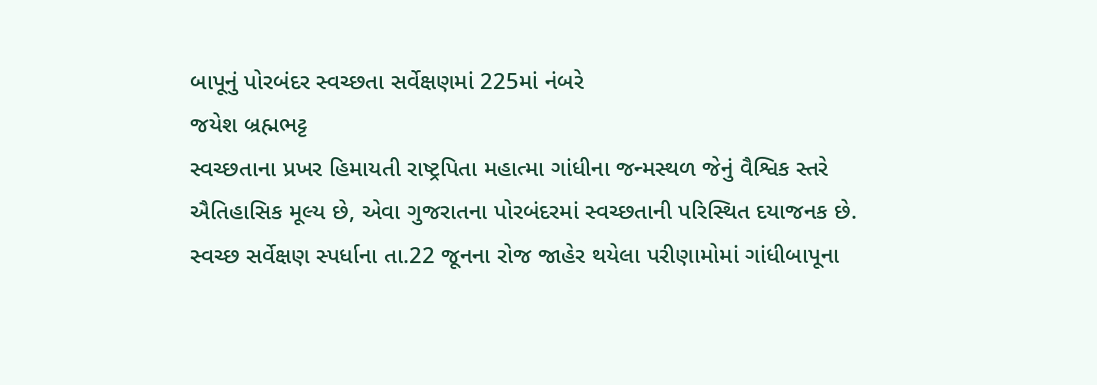બાપૂનું પોરબંદર સ્વચ્છતા સર્વેક્ષણમાં 225માં નંબરે
જયેશ બ્રહ્મભટ્ટ
સ્વચ્છતાના પ્રખર હિમાયતી રાષ્ટ્રપિતા મહાત્મા ગાંધીના જન્મસ્થળ જેનું વૈશ્વિક સ્તરે ઐતિહાસિક મૂલ્ય છે, એવા ગુજરાતના પોરબંદરમાં સ્વચ્છતાની પરિસ્થિત દયાજનક છે. સ્વચ્છ સર્વેક્ષણ સ્પર્ધાના તા.22 જૂનના રોજ જાહેર થયેલા પરીણામોમાં ગાંધીબાપૂના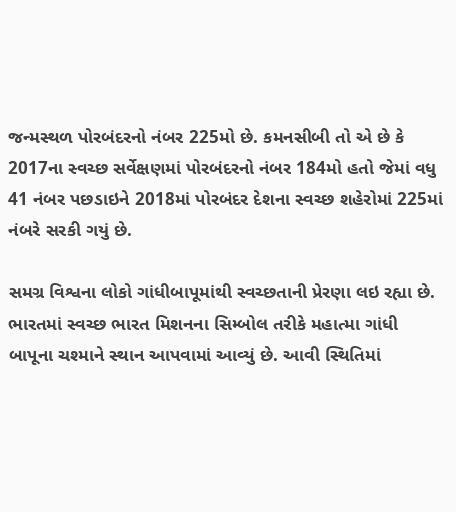જન્મસ્થળ પોરબંદરનો નંબર 225મો છે. કમનસીબી તો એ છે કે 2017ના સ્વચ્છ સર્વેક્ષણમાં પોરબંદરનો નંબર 184મો હતો જેમાં વધુ 41 નંબર પછડાઇને 2018માં પોરબંદર દેશના સ્વચ્છ શહેરોમાં 225માં નંબરે સરકી ગયું છે.

સમગ્ર વિશ્વના લોકો ગાંધીબાપૂમાંથી સ્વચ્છતાની પ્રેરણા લઇ રહ્યા છે. ભારતમાં સ્વચ્છ ભારત મિશનના સિમ્બોલ તરીકે મહાત્મા ગાંધી બાપૂના ચશ્માને સ્થાન આપવામાં આવ્યું છે. આવી સ્થિતિમાં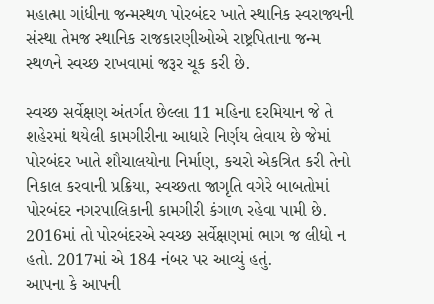મહાત્મા ગાંધીના જન્મસ્થળ પોરબંદર ખાતે સ્થાનિક સ્વરાજ્યની સંસ્થા તેમજ સ્થાનિક રાજકારણીઓએ રાષ્ટ્રપિતાના જન્મ સ્થળને સ્વચ્છ રાખવામાં જરૂર ચૂક કરી છે.

સ્વચ્છ સર્વેક્ષણ અંતર્ગત છેલ્લા 11 મહિના દરમિયાન જે તે શહેરમાં થયેલી કામગીરીના આધારે નિર્ણય લેવાય છે જેમાં પોરબંદર ખાતે શૌચાલયોના નિર્માણ, કચરો એકત્રિત કરી તેનો નિકાલ કરવાની પ્રક્રિયા, સ્વચ્છતા જાગૃતિ વગેરે બાબતોમાં પોરબંદર નગરપાલિકાની કામગીરી કંગાળ રહેવા પામી છે. 2016માં તો પોરબંદરએ સ્વચ્છ સર્વેક્ષણમાં ભાગ જ લીધો ન હતો. 2017માં એ 184 નંબર પર આવ્યું હતું.
આપના કે આપની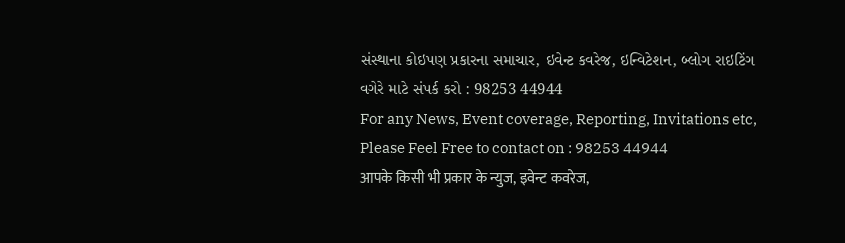સંસ્થાના કોઇપણ પ્રકારના સમાચાર, ઇવેન્ટ કવરેજ, ઇન્વિટેશન, બ્લોગ રાઇટિંગ વગેરે માટે સંપર્ક કરો : 98253 44944
For any News, Event coverage, Reporting, Invitations etc, Please Feel Free to contact on : 98253 44944
आपके किसी भी प्रकार के न्युज, इवेन्ट कवरेज,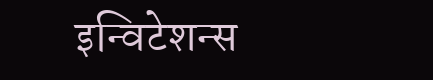इन्विटेशन्स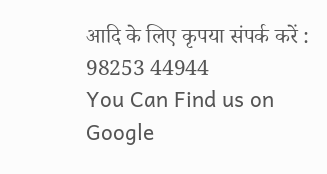आदि के लिए कृपया संपर्क करें : 98253 44944
You Can Find us on Google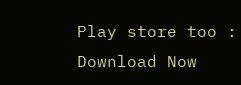Play store too : Download Now